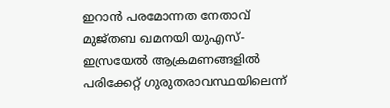ഇറാന്‍ പരമോന്നത നേതാവ് മുജ്തബ ഖമനയി യുഎസ്- ഇസ്രയേൽ ആക്രമണങ്ങളിൽ പരിക്കേറ്റ് ഗുരുതരാവസ്ഥയിലെന്ന്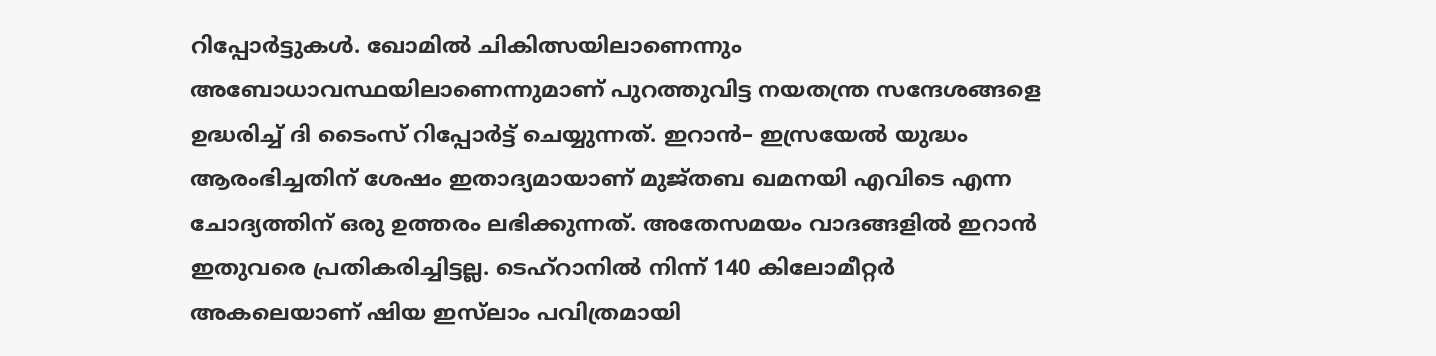റിപ്പോര്‍ട്ടുകള്‍. ഖോമിൽ ചികിത്സയിലാണെന്നും അബോധാവസ്ഥയിലാണെന്നുമാണ് പുറത്തുവിട്ട നയതന്ത്ര സന്ദേശങ്ങളെ ഉദ്ധരിച്ച് ദി ടൈംസ് റിപ്പോർട്ട് ചെയ്യുന്നത്. ഇറാന്‍– ഇസ്രയേല്‍ യുദ്ധം ആരംഭിച്ചതിന് ശേഷം ഇതാദ്യമായാണ് മുജ്തബ ഖമനയി എവിടെ എന്ന ചോദ്യത്തിന് ഒരു ഉത്തരം ലഭിക്കുന്നത്. അതേസമയം വാദങ്ങളില്‍ ഇറാന്‍ ഇതുവരെ പ്രതികരിച്ചിട്ടല്ല. ടെഹ്‌റാനിൽ നിന്ന് 140 കിലോമീറ്റർ അകലെയാണ് ഷിയ ഇസ്‌ലാം പവിത്രമായി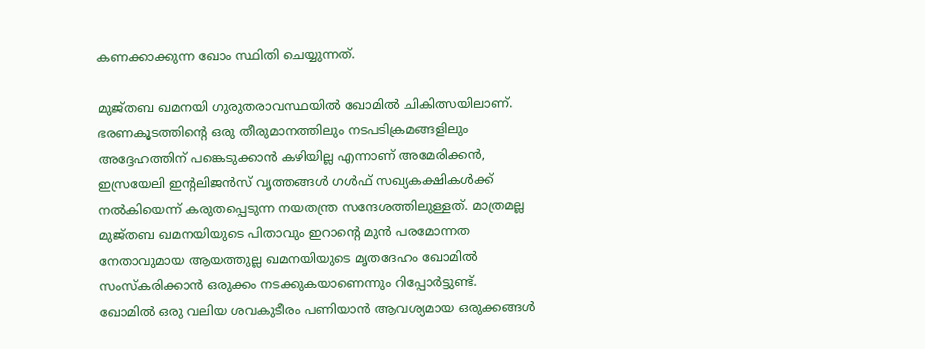കണക്കാക്കുന്ന ഖോം സ്ഥിതി ചെയ്യുന്നത്.

മുജ്തബ ഖമനയി ഗുരുതരാവസ്ഥയില്‍ ഖോമിൽ ചികിത്സയിലാണ്. ഭരണകൂടത്തിന്റെ ഒരു തീരുമാനത്തിലും നടപടിക്രമങ്ങളിലും അദ്ദേഹത്തിന് പങ്കെടുക്കാന്‍ കഴിയില്ല എന്നാണ് അമേരിക്കൻ, ഇസ്രയേലി ഇന്റലിജൻസ് വൃത്തങ്ങള്‍ ഗൾഫ് സഖ്യകക്ഷികള്‍ക്ക് നല്‍കിയെന്ന് കരുതപ്പെടുന്ന നയതന്ത്ര സന്ദേശത്തിലുള്ളത്. മാത്രമല്ല മുജ്തബ ഖമനയിയുടെ പിതാവും ഇറാന്‍റെ മുന്‍ പരമോന്നത നേതാവുമായ ആയത്തുല്ല ഖമനയിയുടെ മൃതദേഹം ഖോമില്‍ സംസ്‌കരിക്കാൻ ഒരുക്കം നടക്കുകയാണെന്നും റിപ്പോര്‍ട്ടുണ്ട്. ഖോമിൽ ഒരു വലിയ ശവകുടീരം പണിയാൻ ആവശ്യമായ ഒരുക്കങ്ങൾ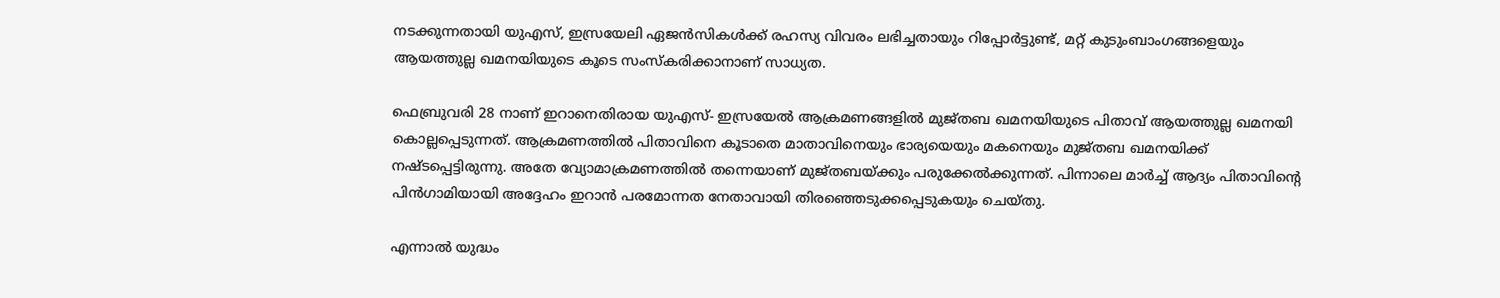നടക്കുന്നതായി യുഎസ്, ഇസ്രയേലി ഏജൻസികൾക്ക് രഹസ്യ വിവരം ലഭിച്ചതായും റിപ്പോർട്ടുണ്ട്, മറ്റ് കുടുംബാംഗങ്ങളെയും ആയത്തുല്ല ഖമനയിയുടെ കൂടെ സംസ്കരിക്കാനാണ് സാധ്യത.

ഫെബ്രുവരി 28 നാണ് ഇറാനെതിരായ യുഎസ്- ഇസ്രയേൽ ആക്രമണങ്ങളിൽ മുജ്തബ ഖമനയിയുടെ പിതാവ് ആയത്തുല്ല ഖമനയി കൊല്ലപ്പെടുന്നത്. ആക്രമണത്തില്‍ പിതാവിനെ കൂടാതെ മാതാവിനെയും ഭാര്യയെയും മകനെയും മുജ്തബ ഖമനയിക്ക് നഷ്ടപ്പെട്ടിരുന്നു. അതേ വ്യോമാക്രമണത്തില്‍ തന്നെയാണ് മുജ്തബയ്ക്കും പരുക്കേല്‍ക്കുന്നത്. പിന്നാലെ മാർച്ച് ആദ്യം പിതാവിന്റെ പിൻഗാമിയായി അദ്ദേഹം ഇറാന്‍ പരമോന്നത നേതാവായി തിരഞ്ഞെടുക്കപ്പെടുകയും ചെയ്തു.

എന്നാല്‍ യുദ്ധം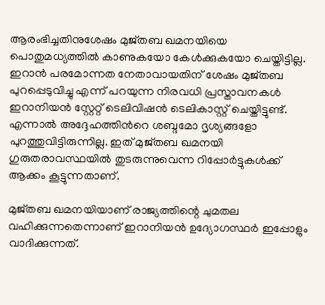ആരംഭിച്ചതിനുശേഷം മുജ്തബ ഖമനയിയെ പൊതുമധ്യത്തിൽ കാണുകയോ കേൾക്കുകയോ ചെയ്തിട്ടില്ല. ഇറാന്‍ പരമോന്നത നേതാവായതിന് ശേഷം മുജ്തബ പുറപ്പെടുവിച്ചു എന്ന് പറയുന്ന നിരവധി പ്രസ്താവനകൾ ഇറാനിയൻ സ്റ്റേറ്റ് ടെലിവിഷന്‍ ടെലികാസ്റ്റ് ചെയ്തിട്ടുണ്ട്. എന്നാല്‍ അദ്ദേഹത്തിന്‍റെ ശബ്ദമോ ദൃശ്യങ്ങളോ പുറത്തുവിട്ടിരുന്നില്ല. ഇത് മുജ്തബ ഖമനയി ഗുരുതരാവസ്ഥയിൽ തുടരുന്നുവെന്ന റിപ്പോർട്ടുകൾക്ക് ആക്കം കൂട്ടുന്നതാണ്.

മുജ്തബ ഖമനയിയാണ് രാജ്യത്തിന്റെ ചുമതല വഹിക്കുന്നതെന്നാണ് ഇറാനിയൻ ഉദ്യോഗസ്ഥർ ഇപ്പോളും വാദിക്കുന്നത്.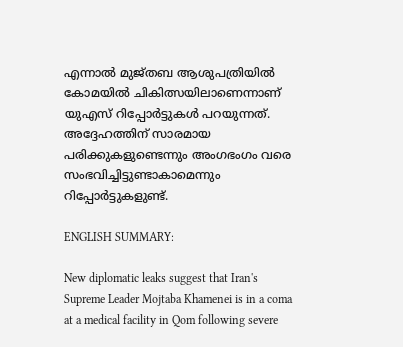എന്നാല്‍ മുജ്തബ ആശുപത്രിയിൽ കോമയിൽ ചികിത്സയിലാണെന്നാണ് യുഎസ് റിപ്പോർട്ടുകൾ പറയുന്നത്. അദ്ദേഹത്തിന് സാരമായ പരിക്കുകളുണ്ടെന്നും അംഗഭംഗം വരെ സംഭവിച്ചിട്ടുണ്ടാകാമെന്നും റിപ്പോര്‍ട്ടുകളുണ്ട്.

ENGLISH SUMMARY:

New diplomatic leaks suggest that Iran's Supreme Leader Mojtaba Khamenei is in a coma at a medical facility in Qom following severe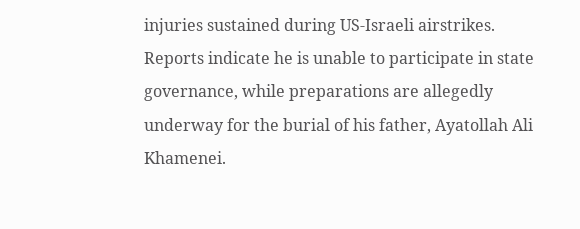injuries sustained during US-Israeli airstrikes. Reports indicate he is unable to participate in state governance, while preparations are allegedly underway for the burial of his father, Ayatollah Ali Khamenei.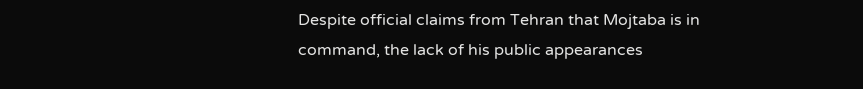Despite official claims from Tehran that Mojtaba is in command, the lack of his public appearances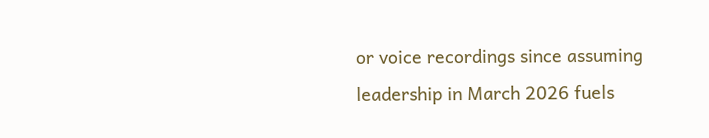or voice recordings since assuming leadership in March 2026 fuels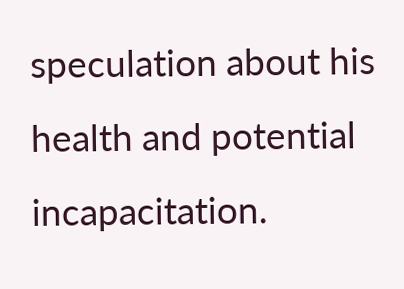speculation about his health and potential incapacitation.